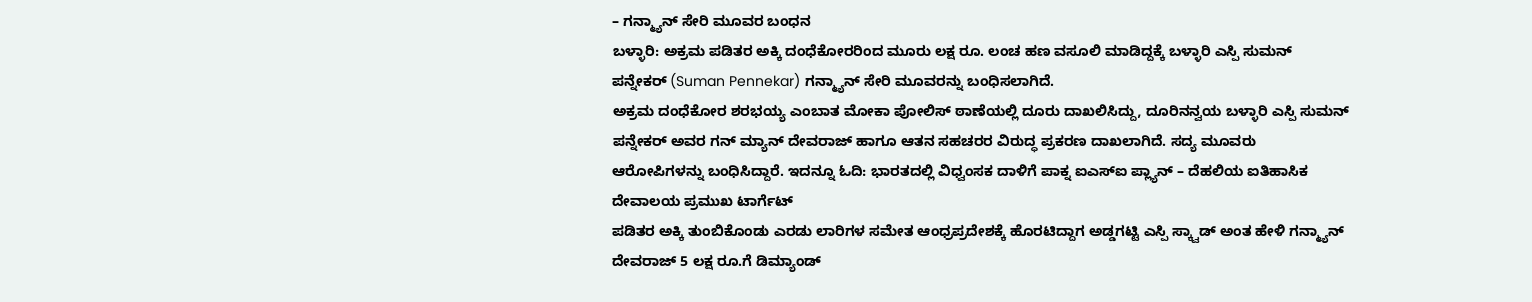– ಗನ್ಮ್ಯಾನ್ ಸೇರಿ ಮೂವರ ಬಂಧನ
ಬಳ್ಳಾರಿ: ಅಕ್ರಮ ಪಡಿತರ ಅಕ್ಕಿ ದಂಧೆಕೋರರಿಂದ ಮೂರು ಲಕ್ಷ ರೂ. ಲಂಚ ಹಣ ವಸೂಲಿ ಮಾಡಿದ್ದಕ್ಕೆ ಬಳ್ಳಾರಿ ಎಸ್ಪಿ ಸುಮನ್ ಪನ್ನೇಕರ್ (Suman Pennekar) ಗನ್ಮ್ಯಾನ್ ಸೇರಿ ಮೂವರನ್ನು ಬಂಧಿಸಲಾಗಿದೆ.
ಅಕ್ರಮ ದಂಧೆಕೋರ ಶರಭಯ್ಯ ಎಂಬಾತ ಮೋಕಾ ಪೋಲಿಸ್ ಠಾಣೆಯಲ್ಲಿ ದೂರು ದಾಖಲಿಸಿದ್ದು, ದೂರಿನನ್ವಯ ಬಳ್ಳಾರಿ ಎಸ್ಪಿ ಸುಮನ್ ಪನ್ನೇಕರ್ ಅವರ ಗನ್ ಮ್ಯಾನ್ ದೇವರಾಜ್ ಹಾಗೂ ಆತನ ಸಹಚರರ ವಿರುದ್ಧ ಪ್ರಕರಣ ದಾಖಲಾಗಿದೆ. ಸದ್ಯ ಮೂವರು ಆರೋಪಿಗಳನ್ನು ಬಂಧಿಸಿದ್ದಾರೆ. ಇದನ್ನೂ ಓದಿ: ಭಾರತದಲ್ಲಿ ವಿಧ್ವಂಸಕ ದಾಳಿಗೆ ಪಾಕ್ನ ಐಎಸ್ಐ ಪ್ಲ್ಯಾನ್ – ದೆಹಲಿಯ ಐತಿಹಾಸಿಕ ದೇವಾಲಯ ಪ್ರಮುಖ ಟಾರ್ಗೆಟ್
ಪಡಿತರ ಅಕ್ಕಿ ತುಂಬಿಕೊಂಡು ಎರಡು ಲಾರಿಗಳ ಸಮೇತ ಆಂಧ್ರಪ್ರದೇಶಕ್ಕೆ ಹೊರಟಿದ್ದಾಗ ಅಡ್ಡಗಟ್ಟಿ ಎಸ್ಪಿ ಸ್ಕ್ವಾಡ್ ಅಂತ ಹೇಳಿ ಗನ್ಮ್ಯಾನ್ ದೇವರಾಜ್ 5 ಲಕ್ಷ ರೂ.ಗೆ ಡಿಮ್ಯಾಂಡ್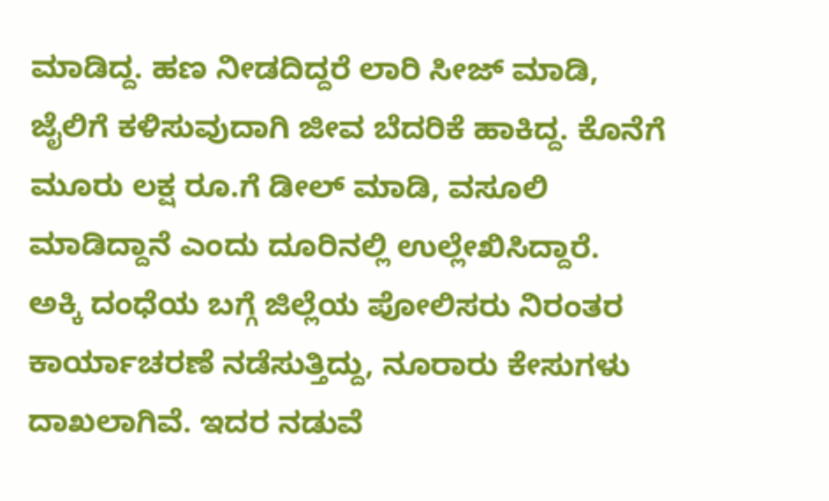ಮಾಡಿದ್ದ. ಹಣ ನೀಡದಿದ್ದರೆ ಲಾರಿ ಸೀಜ್ ಮಾಡಿ, ಜೈಲಿಗೆ ಕಳಿಸುವುದಾಗಿ ಜೀವ ಬೆದರಿಕೆ ಹಾಕಿದ್ದ. ಕೊನೆಗೆ ಮೂರು ಲಕ್ಷ ರೂ.ಗೆ ಡೀಲ್ ಮಾಡಿ, ವಸೂಲಿ ಮಾಡಿದ್ದಾನೆ ಎಂದು ದೂರಿನಲ್ಲಿ ಉಲ್ಲೇಖಿಸಿದ್ದಾರೆ.
ಅಕ್ಕಿ ದಂಧೆಯ ಬಗ್ಗೆ ಜಿಲ್ಲೆಯ ಪೋಲಿಸರು ನಿರಂತರ ಕಾರ್ಯಾಚರಣೆ ನಡೆಸುತ್ತಿದ್ದು, ನೂರಾರು ಕೇಸುಗಳು ದಾಖಲಾಗಿವೆ. ಇದರ ನಡುವೆ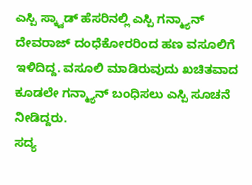ಎಸ್ಪಿ ಸ್ಕ್ವಾಡ್ ಹೆಸರಿನಲ್ಲಿ ಎಸ್ಪಿ ಗನ್ಮ್ಯಾನ್ ದೇವರಾಜ್ ದಂಧೆಕೋರರಿಂದ ಹಣ ವಸೂಲಿಗೆ ಇಳಿದಿದ್ದ. ವಸೂಲಿ ಮಾಡಿರುವುದು ಖಚಿತವಾದ ಕೂಡಲೇ ಗನ್ಮ್ಯಾನ್ ಬಂಧಿಸಲು ಎಸ್ಪಿ ಸೂಚನೆ ನೀಡಿದ್ದರು.
ಸದ್ಯ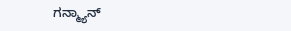ಗನ್ಮ್ಯಾನ್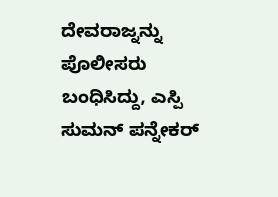ದೇವರಾಜ್ನನ್ನು ಪೊಲೀಸರು ಬಂಧಿಸಿದ್ದು, ಎಸ್ಪಿ ಸುಮನ್ ಪನ್ನೇಕರ್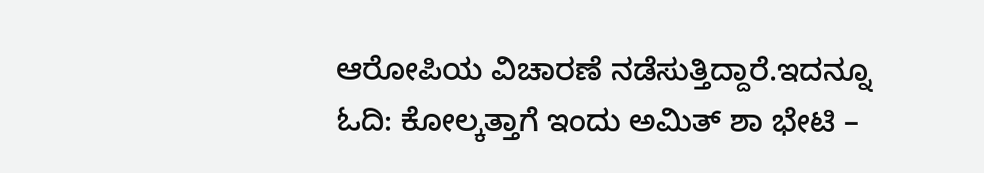ಆರೋಪಿಯ ವಿಚಾರಣೆ ನಡೆಸುತ್ತಿದ್ದಾರೆ.ಇದನ್ನೂ ಓದಿ: ಕೋಲ್ಕತ್ತಾಗೆ ಇಂದು ಅಮಿತ್ ಶಾ ಭೇಟಿ –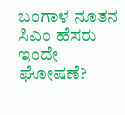ಬಂಗಾಳ ನೂತನ ಸಿಎಂ ಹೆಸರು ಇಂದೇ ಘೋಷಣೆ?